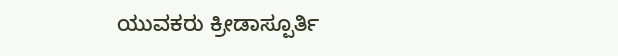ಯುವಕರು ಕ್ರೀಡಾಸ್ಪೂರ್ತಿ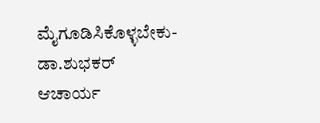ಮೈಗೂಡಿಸಿಕೊಳ್ಳಬೇಕು-ಡಾ.ಶುಭಕರ್ ಆಚಾರ್ಯ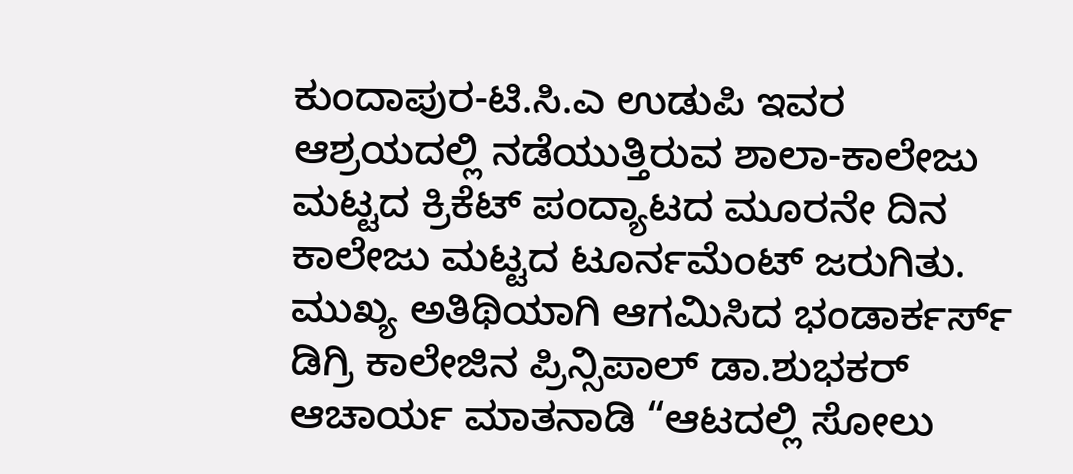ಕುಂದಾಪುರ-ಟಿ.ಸಿ.ಎ ಉಡುಪಿ ಇವರ ಆಶ್ರಯದಲ್ಲಿ ನಡೆಯುತ್ತಿರುವ ಶಾಲಾ-ಕಾಲೇಜು ಮಟ್ಟದ ಕ್ರಿಕೆಟ್ ಪಂದ್ಯಾಟದ ಮೂರನೇ ದಿನ ಕಾಲೇಜು ಮಟ್ಟದ ಟೂರ್ನಮೆಂಟ್ ಜರುಗಿತು. ಮುಖ್ಯ ಅತಿಥಿಯಾಗಿ ಆಗಮಿಸಿದ ಭಂಡಾರ್ಕರ್ಸ್ ಡಿಗ್ರಿ ಕಾಲೇಜಿನ ಪ್ರಿನ್ಸಿಪಾಲ್ ಡಾ.ಶುಭಕರ್ ಆಚಾರ್ಯ ಮಾತನಾಡಿ “ಆಟದಲ್ಲಿ ಸೋಲು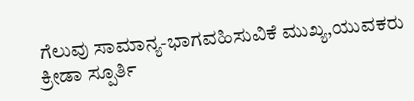ಗೆಲುವು ಸಾಮಾನ್ಯ-ಭಾಗವಹಿಸುವಿಕೆ ಮುಖ್ಯ,ಯುವಕರು ಕ್ರೀಡಾ ಸ್ಪೂರ್ತಿ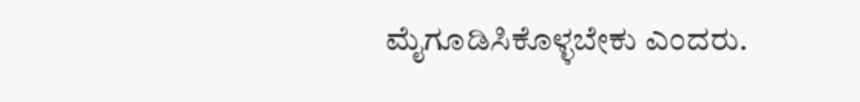ಮೈಗೂಡಿಸಿಕೊಳ್ಳಬೇಕು ಎಂದರು.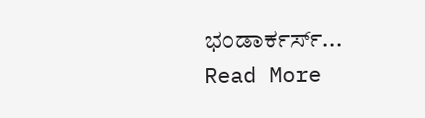ಭಂಡಾರ್ಕರ್ಸ್...
Read More